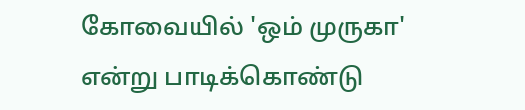கோவையில் 'ஒம் முருகா' என்று பாடிக்கொண்டு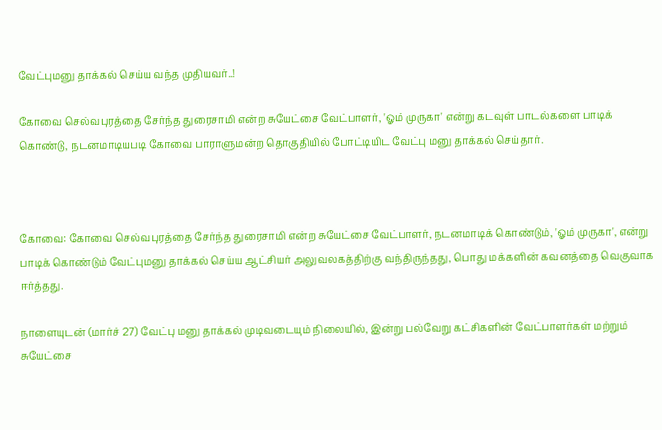வேட்புமனு தாக்கல் செய்ய வந்த முதியவர்..!

கோவை செல்வபுரத்தை சேர்ந்த துரைசாமி என்ற சுயேட்சை வேட்பாளர், 'ஓம் முருகா' என்று கடவுள் பாடல்களை பாடிக் கொண்டு, நடனமாடியபடி கோவை பாராளுமன்ற தொகுதியில் போட்டியிட வேட்பு மனு தாக்கல் செய்தார்.



கோவை: கோவை செல்வபுரத்தை சேர்ந்த துரைசாமி என்ற சுயேட்சை வேட்பாளர், நடனமாடிக் கொண்டும், 'ஓம் முருகா', என்று பாடிக் கொண்டும் வேட்புமனு தாக்கல் செய்ய ஆட்சியர் அலுவலகத்திற்கு வந்திருந்தது, பொது மக்களின் கவனத்தை வெகுவாக ஈர்த்தது.

நாளையுடன் (மார்ச் 27) வேட்பு மனு தாக்கல் முடிவடையும் நிலையில், இன்று பல்வேறு கட்சிகளின் வேட்பாளர்கள் மற்றும் சுயேட்சை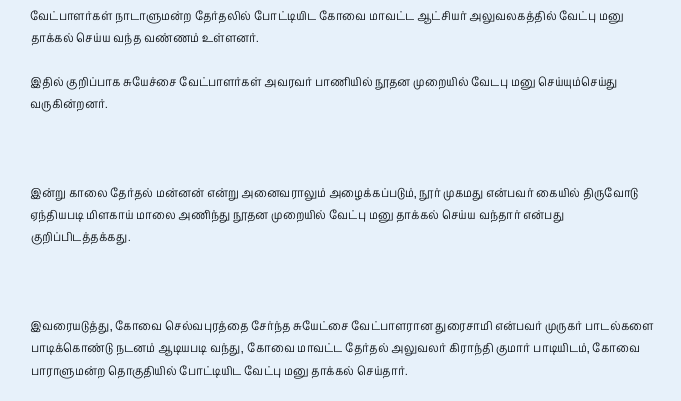வேட்பாளர்கள் நாடாளுமன்ற தேர்தலில் போட்டியிட கோவை மாவட்ட ஆட்சியர் அலுவலகத்தில் வேட்பு மனு தாக்கல் செய்ய வந்த வண்ணம் உள்ளனர்.

இதில் குறிப்பாக சுயேச்சை வேட்பாளர்கள் அவரவர் பாணியில் நூதன முறையில் வேடபு மனு செய்யும்செய்து வருகின்றனர்.



இன்று காலை தேர்தல் மன்னன் என்று அனைவராலும் அழைக்கப்படும், நூர் முகமது என்பவர் கையில் திருவோடு ஏந்தியபடி மிளகாய் மாலை அணிந்து நூதன முறையில் வேட்பு மனு தாக்கல் செய்ய வந்தார் என்பது குறிப்பிடத்தக்கது.



இவரையடுத்து, கோவை செல்வபுரத்தை சேர்ந்த சுயேட்சை வேட்பாளரான துரைசாமி என்பவர் முருகர் பாடல்களை பாடிக்கொண்டு நடனம் ஆடியபடி வந்து, கோவை மாவட்ட தேர்தல் அலுவலர் கிராந்தி குமார் பாடியிடம், கோவை பாராளுமன்ற தொகுதியில் போட்டியிட வேட்பு மனு தாக்கல் செய்தார்.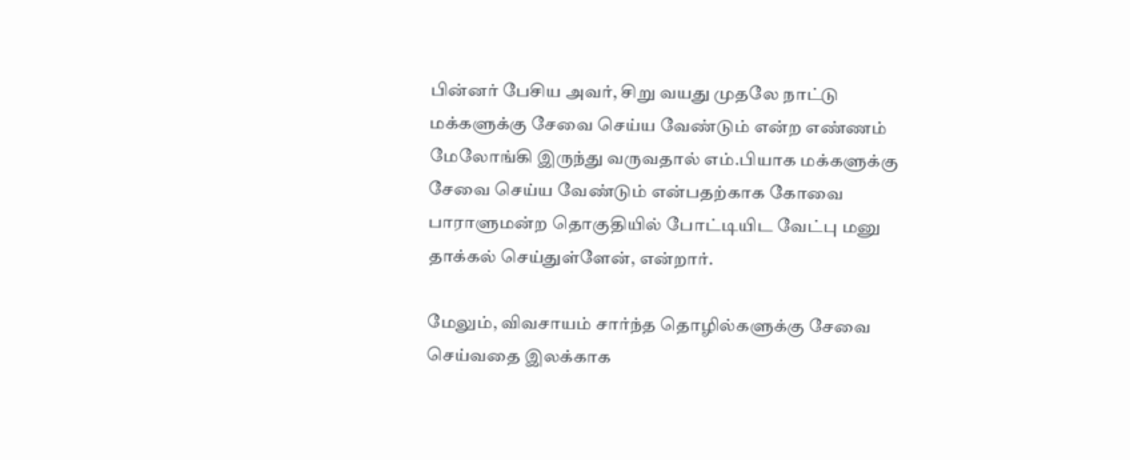பின்னர் பேசிய அவர், சிறு வயது முதலே நாட்டு மக்களுக்கு சேவை செய்ய வேண்டும் என்ற எண்ணம் மேலோங்கி இருந்து வருவதால் எம்.பியாக மக்களுக்கு சேவை செய்ய வேண்டும் என்பதற்காக கோவை பாராளுமன்ற தொகுதியில் போட்டியிட வேட்பு மனு தாக்கல் செய்துள்ளேன், என்றார்.

மேலும், விவசாயம் சார்ந்த தொழில்களுக்கு சேவை செய்வதை இலக்காக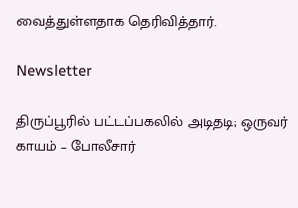வைத்துள்ளதாக தெரிவித்தார்.

Newsletter

திருப்பூரில் பட்டப்பகலில் அடிதடி; ஒருவர் காயம் – போலீசார்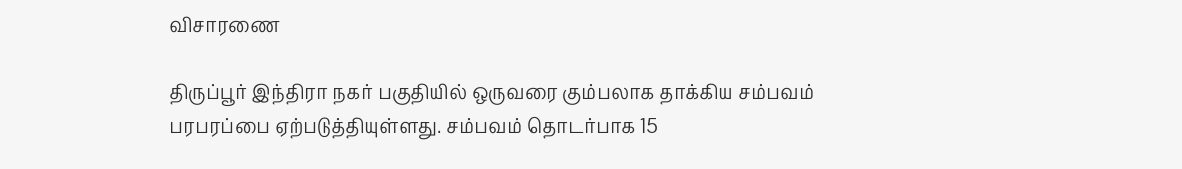விசாரணை

திருப்பூர் இந்திரா நகர் பகுதியில் ஒருவரை கும்பலாக தாக்கிய சம்பவம் பரபரப்பை ஏற்படுத்தியுள்ளது. சம்பவம் தொடர்பாக 15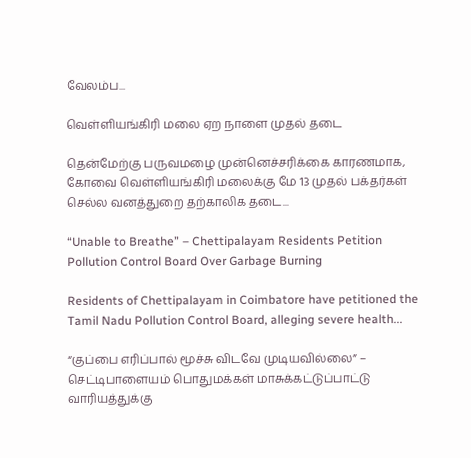வேலம்ப...

வெள்ளியங்கிரி மலை ஏற நாளை முதல் தடை

தென்மேற்கு பருவமழை முன்னெச்சரிக்கை காரணமாக, கோவை வெள்ளியங்கிரி மலைக்கு மே 13 முதல் பக்தர்கள் செல்ல வனத்துறை தற்காலிக தடை...

“Unable to Breathe” – Chettipalayam Residents Petition Pollution Control Board Over Garbage Burning

Residents of Chettipalayam in Coimbatore have petitioned the Tamil Nadu Pollution Control Board, alleging severe health...

“குப்பை எரிப்பால் மூச்சு விடவே முடியவில்லை” – செட்டிபாளையம் பொதுமக்கள் மாசுக்கட்டுப்பாட்டு வாரியத்துக்கு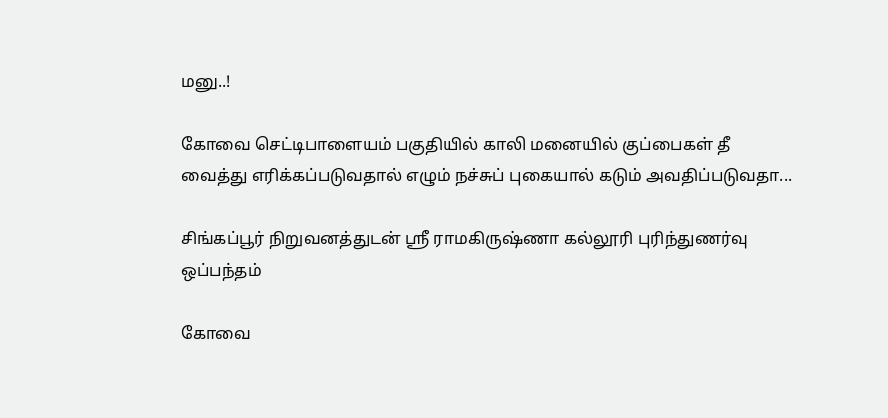மனு..!

கோவை செட்டிபாளையம் பகுதியில் காலி மனையில் குப்பைகள் தீ வைத்து எரிக்கப்படுவதால் எழும் நச்சுப் புகையால் கடும் அவதிப்படுவதா...

சிங்கப்பூர் நிறுவனத்துடன் ஸ்ரீ ராமகிருஷ்ணா கல்லூரி புரிந்துணர்வு ஒப்பந்தம்

கோவை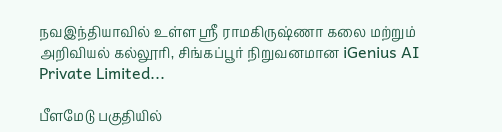நவஇந்தியாவில் உள்ள ஸ்ரீ ராமகிருஷ்ணா கலை மற்றும் அறிவியல் கல்லூரி, சிங்கப்பூர் நிறுவனமான iGenius AI Private Limited...

பீளமேடு பகுதியில்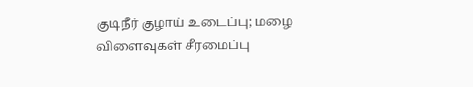குடிநீர் குழாய் உடைப்பு; மழை விளைவுகள் சீரமைப்பு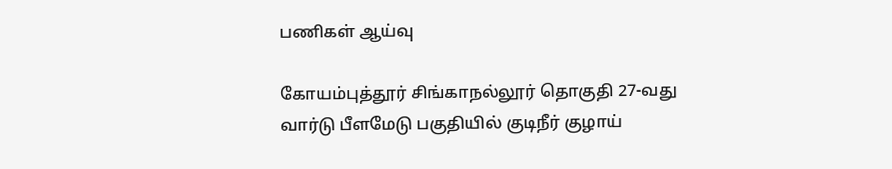பணிகள் ஆய்வு

கோயம்புத்தூர் சிங்காநல்லூர் தொகுதி 27-வது வார்டு பீளமேடு பகுதியில் குடிநீர் குழாய்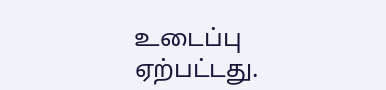உடைப்பு ஏற்பட்டது.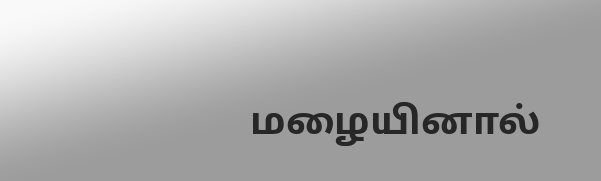மழையினால்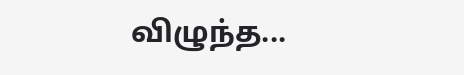விழுந்த...